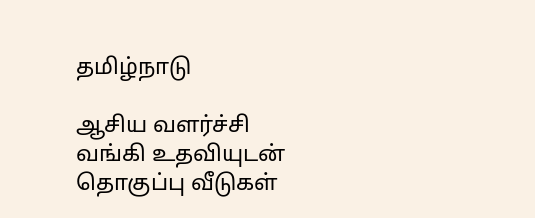தமிழ்நாடு

ஆசிய வளர்ச்சி வங்கி உதவியுடன் தொகுப்பு வீடுகள்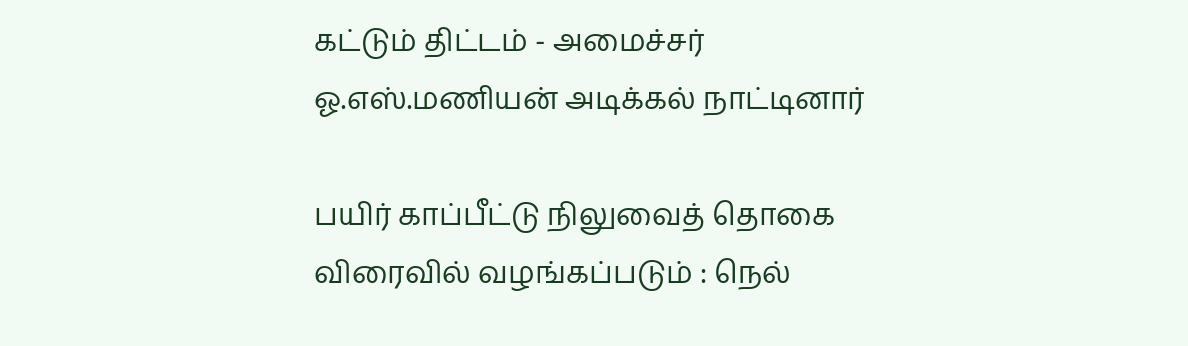கட்டும் திட்டம் - அமைச்சர் ஓ.எஸ்.மணியன் அடிக்கல் நாட்டினார்

பயிர் காப்பீட்டு நிலுவைத் தொகை விரைவில் வழங்கப்படும் : நெல்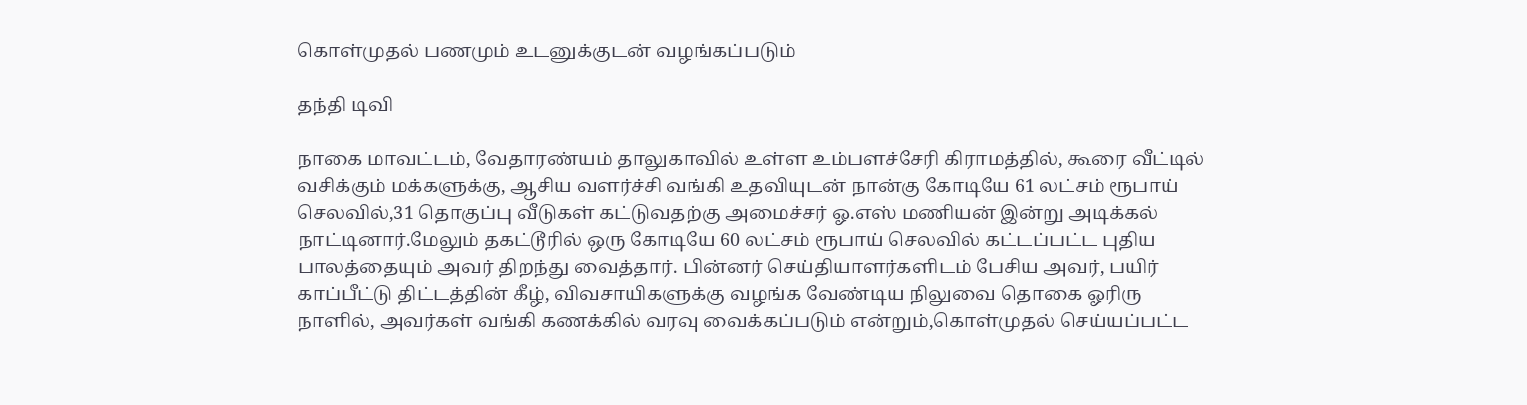கொள்முதல் பணமும் உடனுக்குடன் வழங்கப்படும்

தந்தி டிவி

நாகை மாவட்டம், வேதாரண்யம் தாலுகாவில் உள்ள உம்பளச்சேரி கிராமத்தில், கூரை வீட்டில் வசிக்கும் மக்களுக்கு, ஆசிய வளர்ச்சி வங்கி உதவியுடன் நான்கு கோடியே 61 லட்சம் ரூபாய் செலவில்,31 தொகுப்பு வீடுகள் கட்டுவதற்கு அமைச்சர் ஓ.எஸ் மணியன் இன்று அடிக்கல் நாட்டினார்.மேலும் தகட்டூரில் ஒரு கோடியே 60 லட்சம் ரூபாய் செலவில் கட்டப்பட்ட புதிய பாலத்தையும் அவர் திறந்து வைத்தார். பின்னர் செய்தியாளர்களிடம் பேசிய அவர், பயிர் காப்பீட்டு திட்டத்தின் கீழ், விவசாயிகளுக்கு வழங்க வேண்டிய நிலுவை தொகை ஓரிரு நாளில், அவர்கள் வங்கி கணக்கில் வரவு வைக்கப்படும் என்றும்,கொள்முதல் செய்யப்பட்ட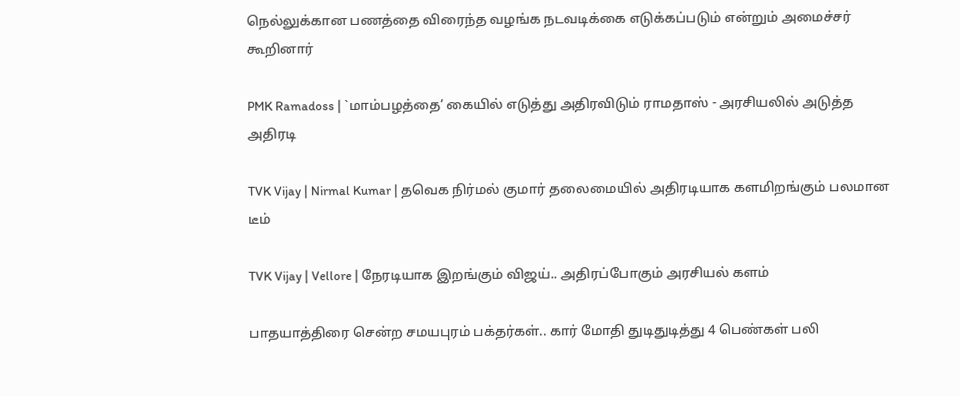நெல்லுக்கான பணத்தை விரைந்த வழங்க நடவடிக்கை எடுக்கப்படும் என்றும் அமைச்சர் கூறினார்

PMK Ramadoss | `மாம்பழத்தை’ கையில் எடுத்து அதிரவிடும் ராமதாஸ் - அரசியலில் அடுத்த அதிரடி

TVK Vijay | Nirmal Kumar | தவெக நிர்மல் குமார் தலைமையில் அதிரடியாக களமிறங்கும் பலமான டீம்

TVK Vijay | Vellore | நேரடியாக இறங்கும் விஜய்.. அதிரப்போகும் அரசியல் களம்

பாதயாத்திரை சென்ற சமயபுரம் பக்தர்கள்.. கார் மோதி துடிதுடித்து 4 பெண்கள் பலி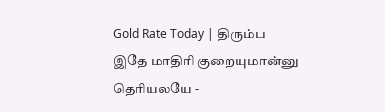Gold Rate Today | திரும்ப இதே மாதிரி குறையுமான்னு தெரியலயே -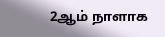2ஆம் நாளாக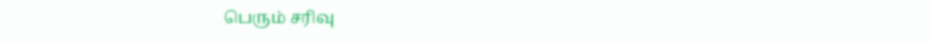பெரும் சரிவு